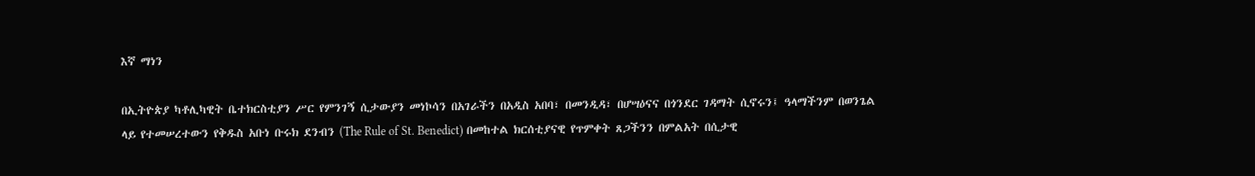እኛ ማነን

በኢትዮጵያ ካቶሊካዊት ቤተክርስቲያን ሥር የምንገኝ ሲታውያን መነኮሳን በአገራችን በአዲስ አበባ፣ በመንዲዳ፣ በሆሣዕናና በጎንደር ገዳማት ሲኖሩን፤ ዓላማችንም በወንጌል ላይ የተመሠረተውን የቅዱስ አቡነ ቡሩክ ደንብን (The Rule of St. Benedict) በመከተል ክርሰቲያናዊ የጥምቀት ጸጋችንን በምልአት በሲታዊ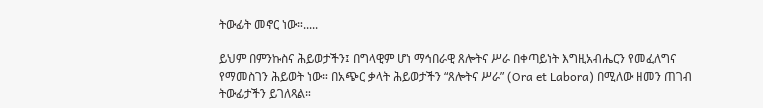ትውፊት መኖር ነው።.....

ይህም በምንኩስና ሕይወታችን፤ በግላዊም ሆነ ማኅበራዊ ጸሎትና ሥራ በቀጣይነት እግዚአብሔርን የመፈለግና የማመስገን ሕይወት ነው። በአጭር ቃላት ሕይወታችን “ጸሎትና ሥራ” (Ora et Labora) በሚለው ዘመን ጠገብ ትውፊታችን ይገለጻል።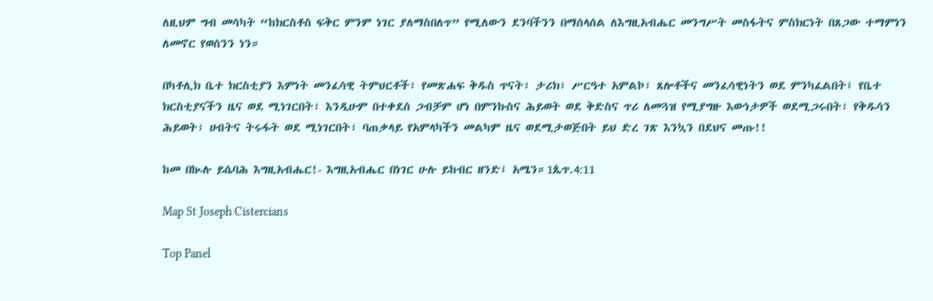ለዚህም ግብ መሳካት “ከክርስቶስ ፍቅር ምንም ነገር ያለማስበለጥ” የሚለውን ደንባችንን በማሰላሰል ለእግዚአብሔር መንግሥት መስፋትና ምስክርነት በጸጋው ተማምነን ለመኖር የወሰንን ነን።

በካቶሊክ ቤተ ክርስቲያን እምነት መንፈሳዊ ትምህርቶች፣ የመጽሐፍ ቅዱስ ጥናት፣ ታሪክ፣ ሥርዓተ አምልኮ፣ ጸሎቶችና መንፈሳዊነትን ወደ ምንካፈልበት፤ የቤተ ክርስቲያናችን ዜና ወደ ሚነገርበት፣ እንዲሁም በተቀደሰ ጋብቻም ሆነ በምንኩስና ሕይወት ወደ ቅድስና ጥሪ ለመጓዝ የሚያግዙ እውነታዎች ወደሚጋሩበት፣ የቅዱሳን ሕይወት፣ ሀብትና ትሩፋት ወደ ሚነገርበት፣ ባጠቃላይ የአምላካችን መልካም ዜና ወደሚታወጅበት ይህ ድረ ገጽ እንኳን በደህና መጡ!!

ከመ በኲሉ ይሴባሕ እግዚአብሔር!- እግዚአብሔር በነገር ሁሉ ይከብር ዘንድ፤ አሜን።1ጴጥ.4:11

Map St Joseph Cistercians

Top Panel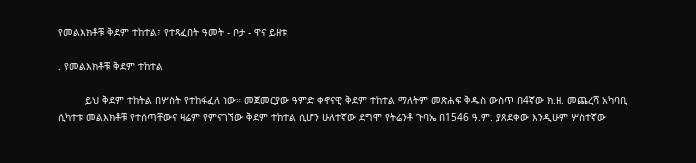የመልእክቶቹ ቅደም ተከተል፣ የተጻፈበት ዓመት - ቦታ - ዋና ይዘቱ

. የመልእክቶቹ ቅደም ተከተል

         ይህ ቅደም ተከትል በሦስት የተከፋፈለ ነው። መጀመርያው ዓምድ ቀኖናዊ ቅደም ተከተል ማለትም መጽሐፍ ቅዱስ ውስጥ በ4ኛው ክ.ዘ. መጨረሻ አካባቢ ሲካተቱ መልእክቶቹ የተሰጣቸውና ዛሬም የምናገኘው ቅደም ተከተል ሲሆን ሁለተኛው ደግሞ የትሬንቶ ጉባኤ በ1546 ዓ.ም. ያጸደቀው እንዲሁም ሦስተኛው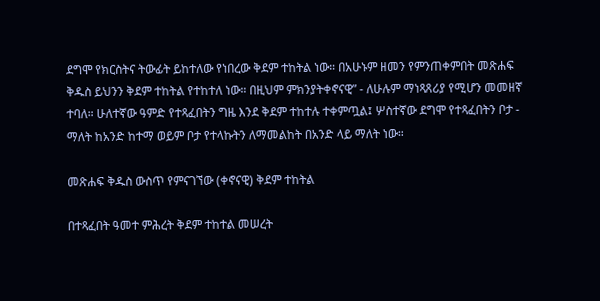ደግሞ የክርስትና ትውፊት ይከተለው የነበረው ቅደም ተከትል ነው። በአሁኑም ዘመን የምንጠቀምበት መጽሐፍ ቅዱስ ይህንን ቅደም ተከትል የተከተለ ነው። በዚህም ምክንያትቀኖናዊ” - ለሁሉም ማነጻጸሪያ የሚሆን መመዘኛ ተባለ። ሁለተኛው ዓምድ የተጻፈበትን ግዜ እንደ ቅደም ተከተሉ ተቀምጧል፤ ሦስተኛው ደግሞ የተጻፈበትን ቦታ - ማለት ከአንድ ከተማ ወይም ቦታ የተላኩትን ለማመልከት በአንድ ላይ ማለት ነው።

መጽሐፍ ቅዱስ ውስጥ የምናገኘው (ቀኖናዊ) ቅደም ተከትል

በተጻፈበት ዓመተ ምሕረት ቅደም ተከተል መሠረት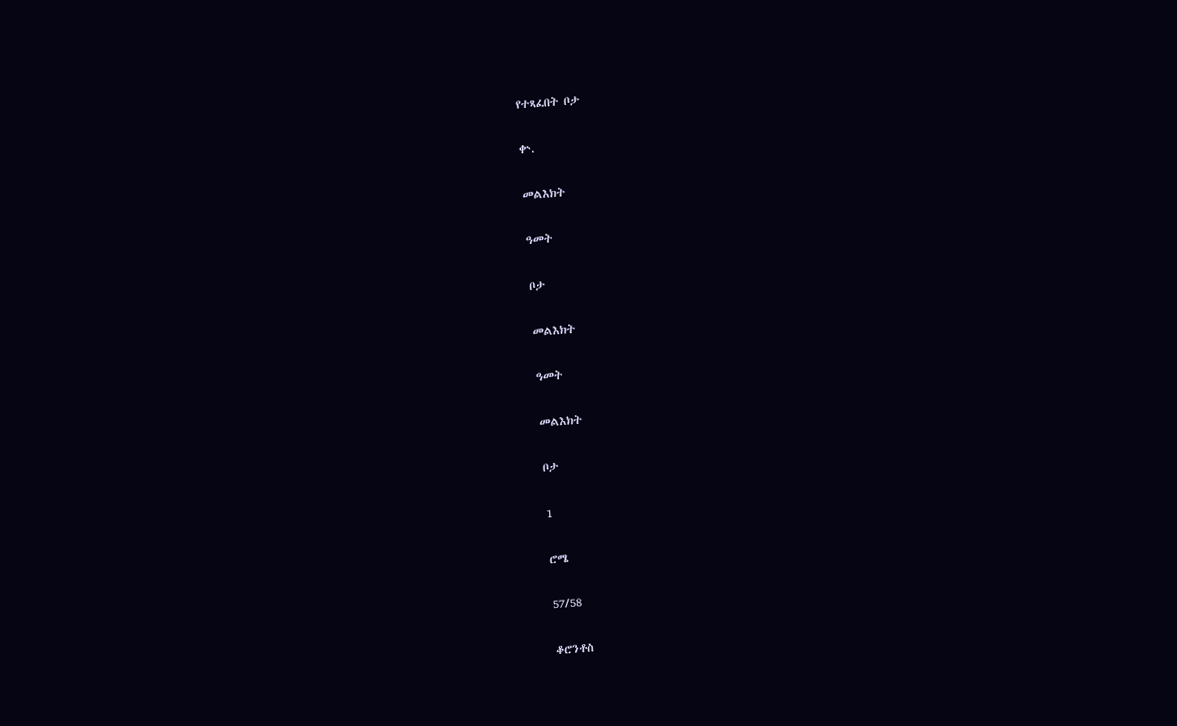የተጻፈበት ቦታ

ቍ.

መልእክት

ዓመት

ቦታ

መልእክት

ዓመት

መልእክት

ቦታ

1

ሮሜ

57/58

ቆሮንቶስ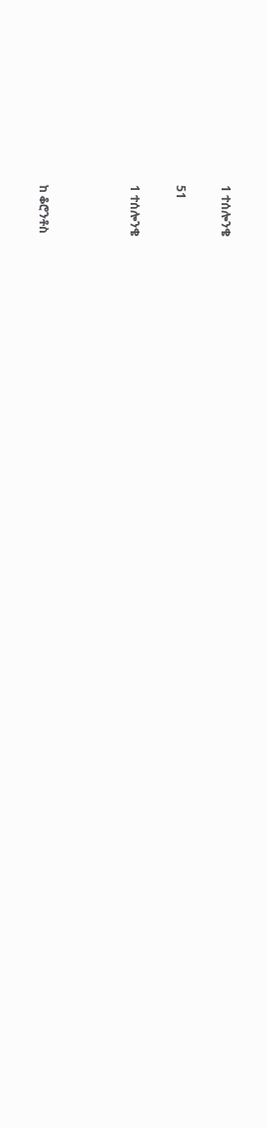1 ተሰሎንቄ

51

1 ተሰሎንቄ



ከ ቆሮንቶስ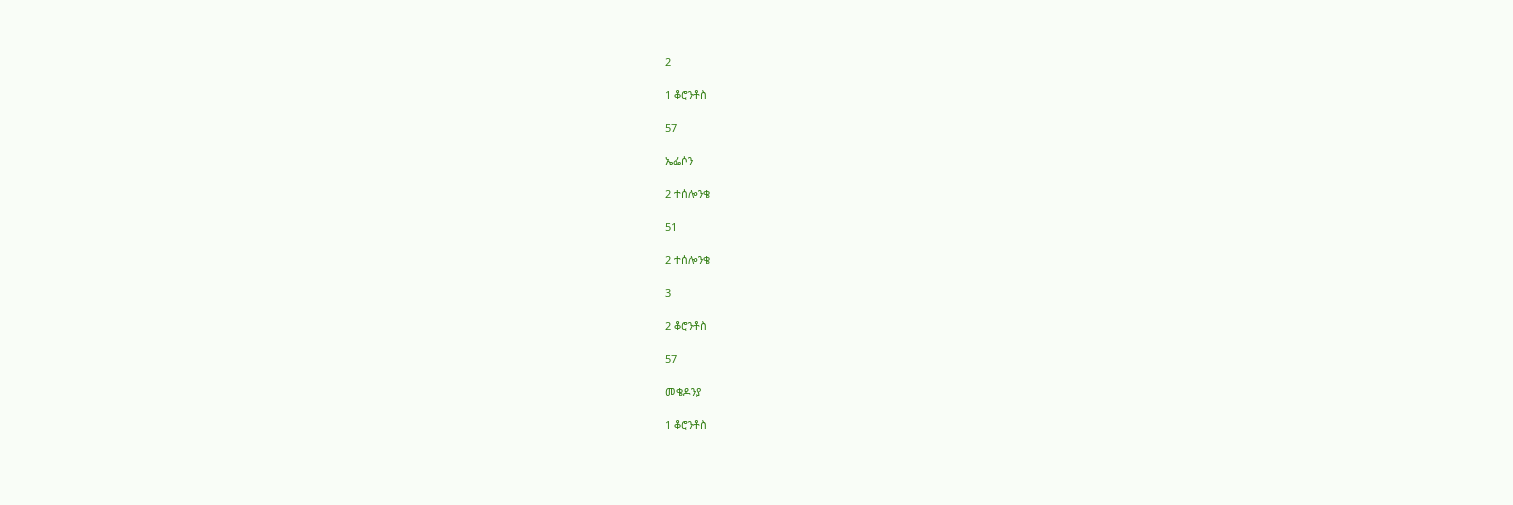2

1 ቆሮንቶስ

57

ኤፌሶን

2 ተሰሎንቄ

51

2 ተሰሎንቄ

3

2 ቆሮንቶስ

57

መቄዶንያ

1 ቆሮንቶስ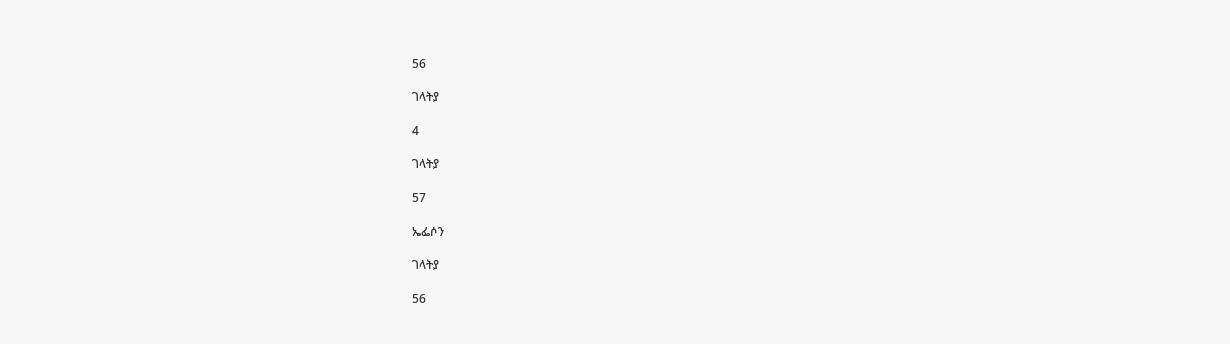56

ገላትያ

4

ገላትያ

57

ኤፌሶን

ገላትያ

56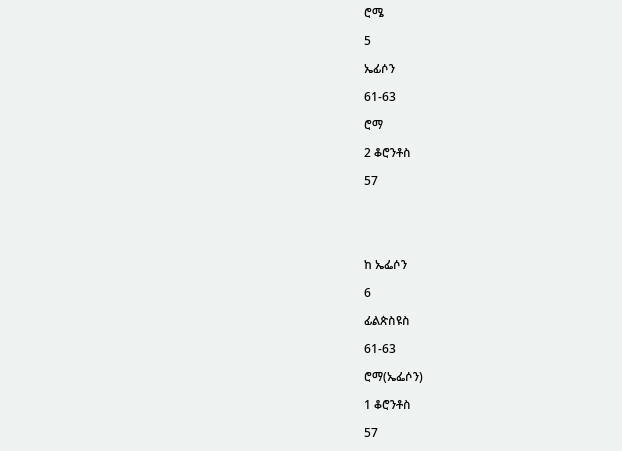ሮሜ

5

ኤፊሶን

61-63

ሮማ

2 ቆሮንቶስ

57





ከ ኤፌሶን

6

ፊልጵስዩስ

61-63

ሮማ(ኤፌሶን)

1 ቆሮንቶስ

57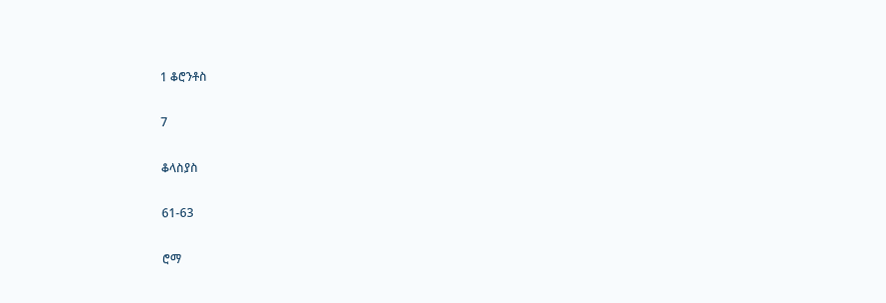1 ቆሮንቶስ

7

ቆላስያስ

61-63

ሮማ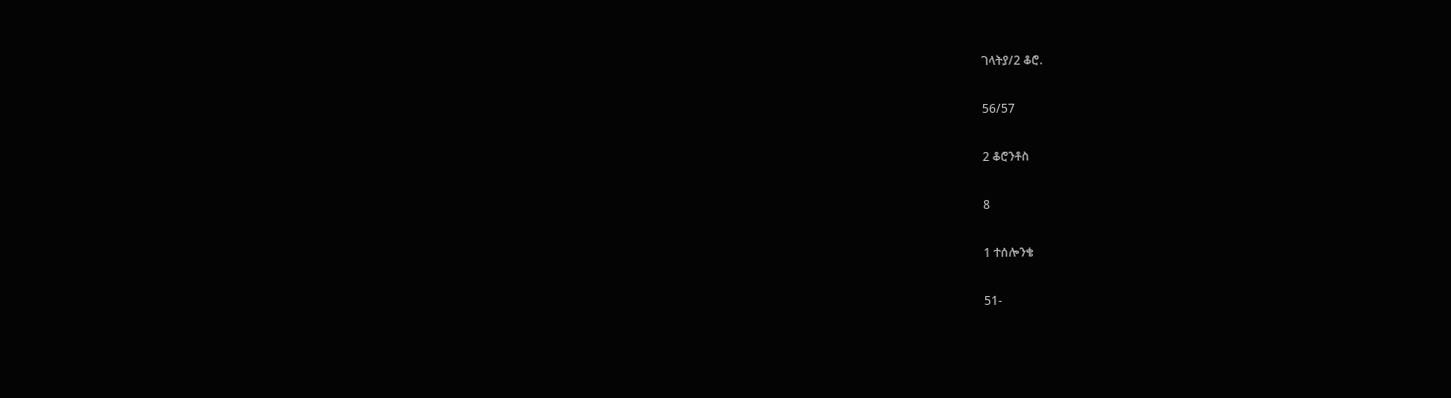ገላትያ/2 ቆሮ.

56/57

2 ቆሮንቶስ

8

1 ተሰሎንቄ

51-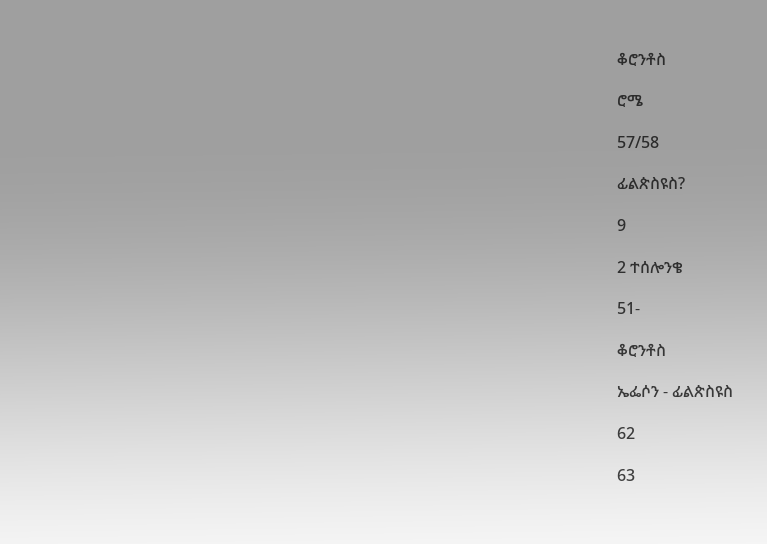ቆሮንቶስ

ሮሜ

57/58

ፊልጵስዩስ?

9

2 ተሰሎንቄ

51-

ቆሮንቶስ

ኤፌሶን - ፊልጵስዩስ

62

63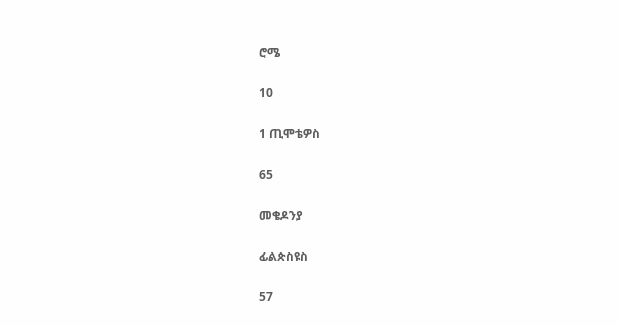ሮሜ

10

1 ጢሞቴዎስ

65

መቄዶንያ

ፊልጵስዩስ

57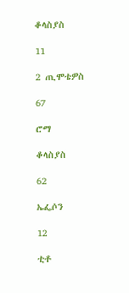ቆላስያስ

11

2 ጢሞቴዎስ

67

ሮማ

ቆላስያስ

62

ኤፌሶን

12

ቲቶ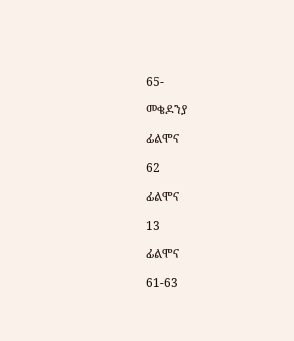65-

መቄዶንያ

ፊልሞና

62

ፊልሞና

13

ፊልሞና

61-63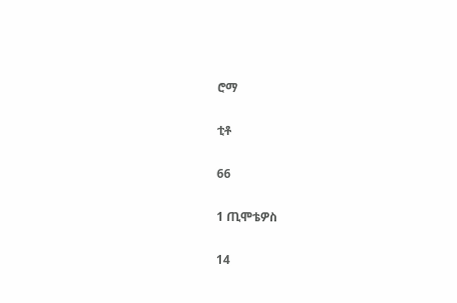ሮማ

ቲቶ

66

1 ጢሞቴዎስ

14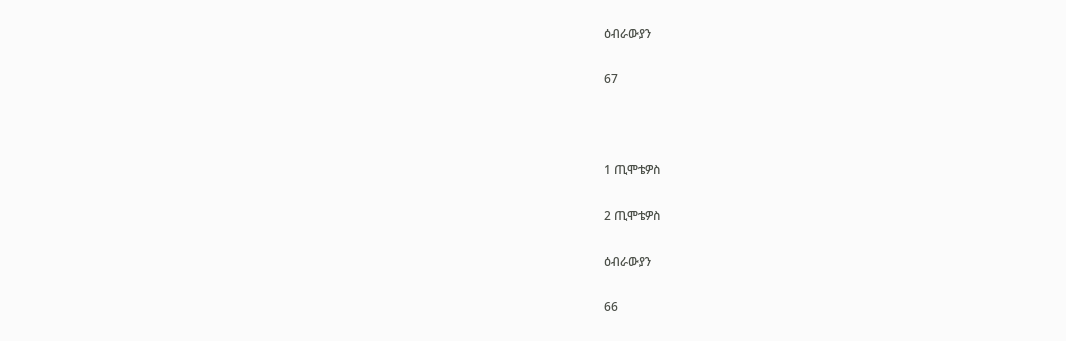ዕብራውያን

67



1 ጢሞቴዎስ

2 ጢሞቴዎስ

ዕብራውያን

66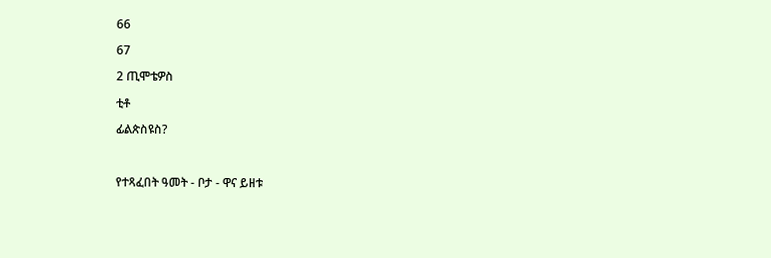66

67

2 ጢሞቴዎስ

ቲቶ

ፊልጵስዩስ?



የተጻፈበት ዓመት - ቦታ - ዋና ይዘቱ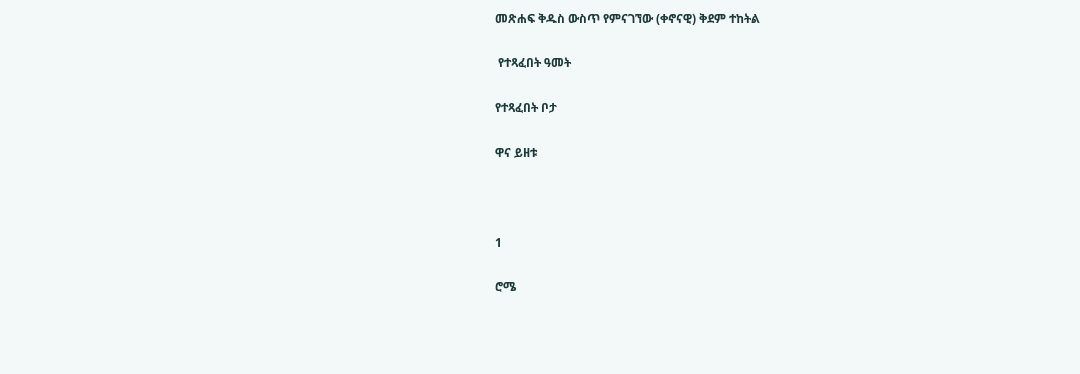መጽሐፍ ቅዱስ ውስጥ የምናገኘው (ቀኖናዊ) ቅደም ተከትል

 የተጻፈበት ዓመት

የተጻፈበት ቦታ

ዋና ይዘቱ



1

ሮሜ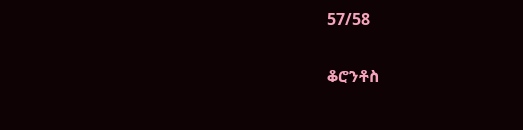57/58

ቆሮንቶስ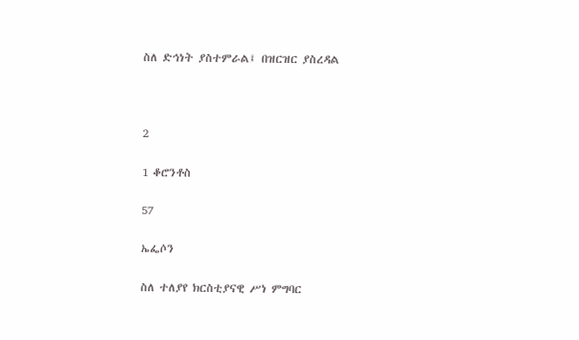ስለ ድኅነት ያስተምራል፤ በዝርዝር ያስረዳል



2

1 ቆሮንቶስ

57

ኤፌሶን

ስለ ተለያየ ክርስቲያናዊ ሥነ ምግባር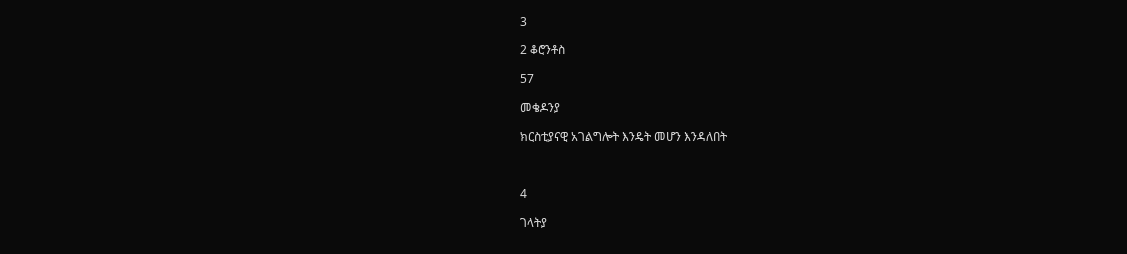3

2 ቆሮንቶስ

57

መቄዶንያ

ክርስቲያናዊ አገልግሎት እንዴት መሆን እንዳለበት



4

ገላትያ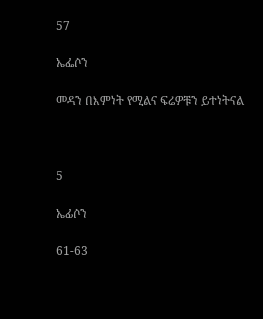57

ኤፌሶን

መዳን በእምነት የሚልና ፍሬዎቹን ይተነትናል



5

ኤፊሶን

61-63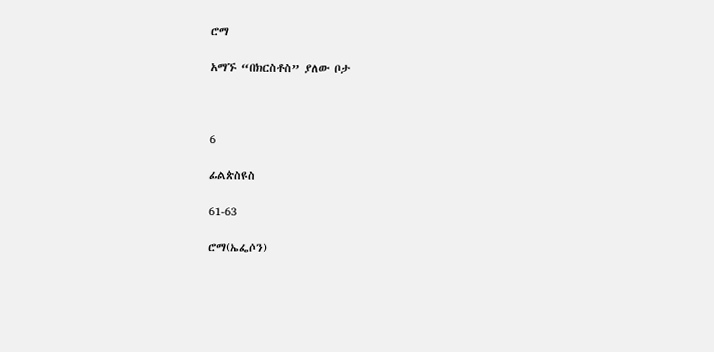ሮማ

አማኙ “በክርስቶስ” ያለው ቦታ



6

ፊልጵስዩስ

61-63

ሮማ(ኤፌሶን)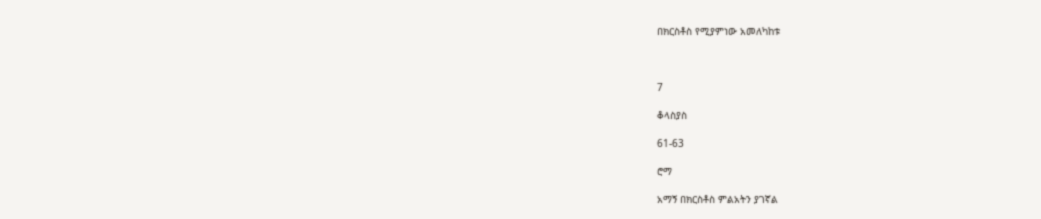በክርስቶስ የሚያምነው አመለካከቱ



7

ቆላስያስ

61-63

ሮማ

አማኝ በክርስቶስ ምልአትን ያገኛል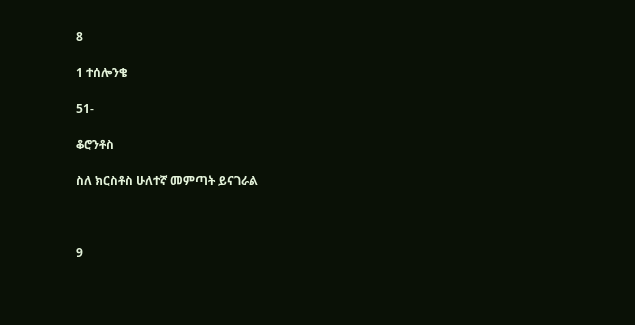8

1 ተሰሎንቄ

51-

ቆሮንቶስ

ስለ ክርስቶስ ሁለተኛ መምጣት ይናገራል



9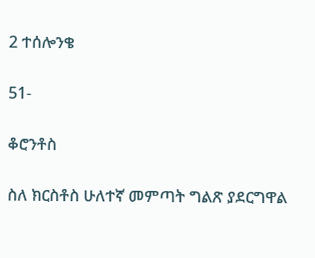2 ተሰሎንቄ

51-

ቆሮንቶስ

ስለ ክርስቶስ ሁለተኛ መምጣት ግልጽ ያደርግዋል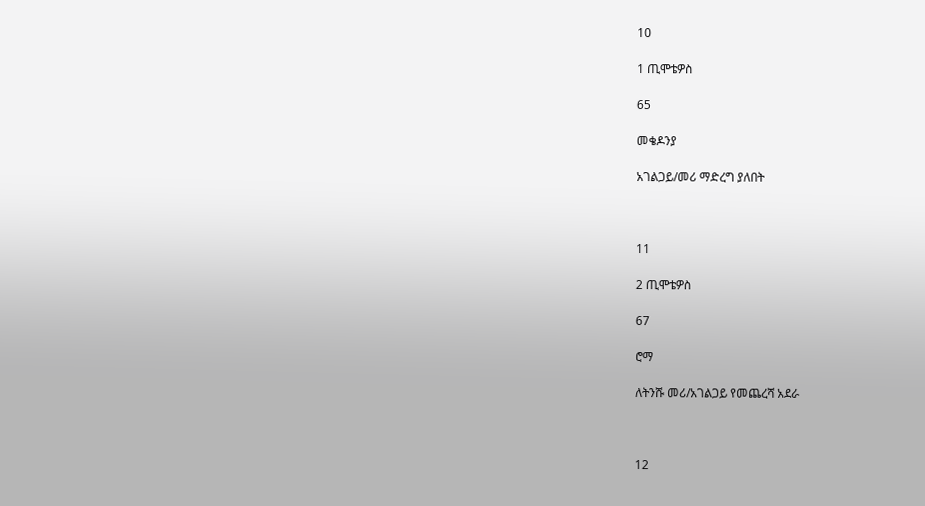10

1 ጢሞቴዎስ

65

መቄዶንያ

አገልጋይ/መሪ ማድረግ ያለበት



11

2 ጢሞቴዎስ

67

ሮማ

ለትንሹ መሪ/አገልጋይ የመጨረሻ አደራ



12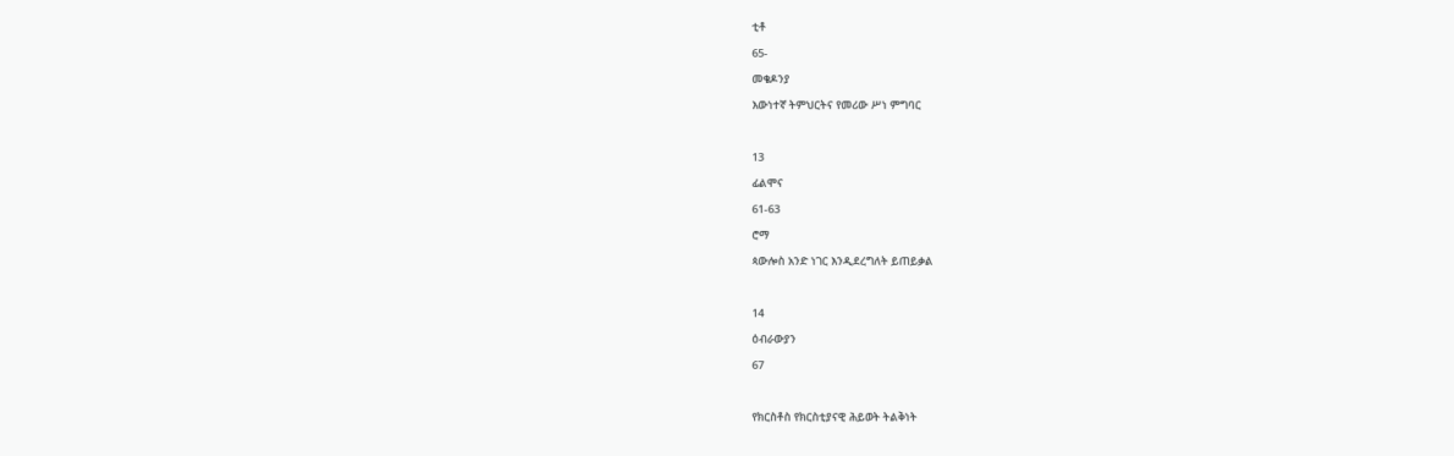ቲቶ

65-

መቄዶንያ

እውነተኛ ትምህርትና የመሪው ሥነ ምግባር



13

ፊልሞና

61-63

ሮማ

ጳውሎስ አንድ ነገር እንዲደረግለት ይጠይቃል



14

ዕብራውያን

67



የክርስቶስ የክርስቲያናዊ ሕይወት ትልቅነት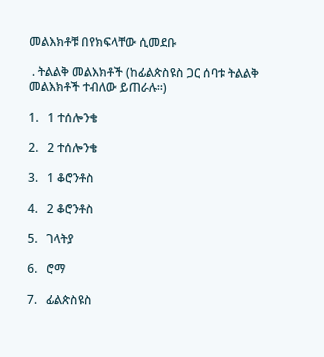መልእክቶቹ በየክፍላቸው ሲመደቡ

 . ትልልቅ መልእክቶች (ከፊልጵስዩስ ጋር ሰባቱ ትልልቅ መልእክቶች ተብለው ይጠራሉ።)

1.   1 ተሰሎንቄ

2.   2 ተሰሎንቄ

3.   1 ቆሮንቶስ

4.   2 ቆሮንቶስ

5.   ገላትያ

6.   ሮማ

7.   ፊልጵስዩስ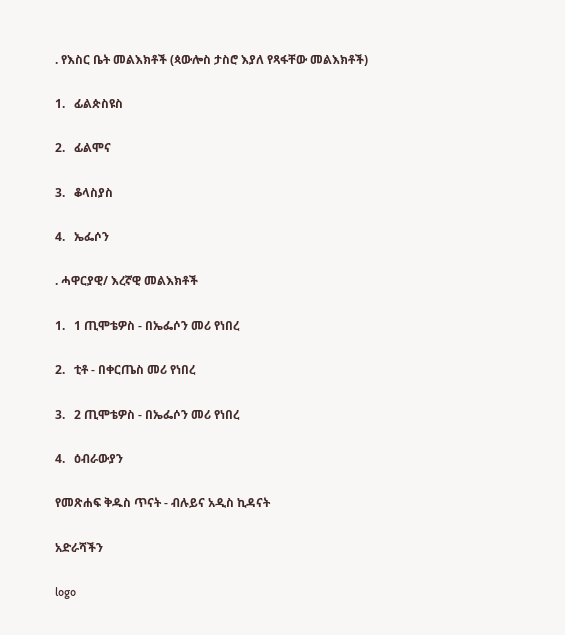. የእስር ቤት መልእክቶች (ጳውሎስ ታስሮ እያለ የጻፋቸው መልእክቶች)

1.   ፊልጵስዩስ

2.   ፊልሞና

3.   ቆላስያስ

4.   ኤፌሶን

. ሓዋርያዊ/ እረኛዊ መልእክቶች

1.   1 ጢሞቴዎስ - በኤፌሶን መሪ የነበረ

2.   ቲቶ - በቀርጤስ መሪ የነበረ

3.   2 ጢሞቴዎስ - በኤፌሶን መሪ የነበረ

4.   ዕብራውያን

የመጽሐፍ ቅዱስ ጥናት - ብሉይና አዲስ ኪዳናት

አድራሻችን

logo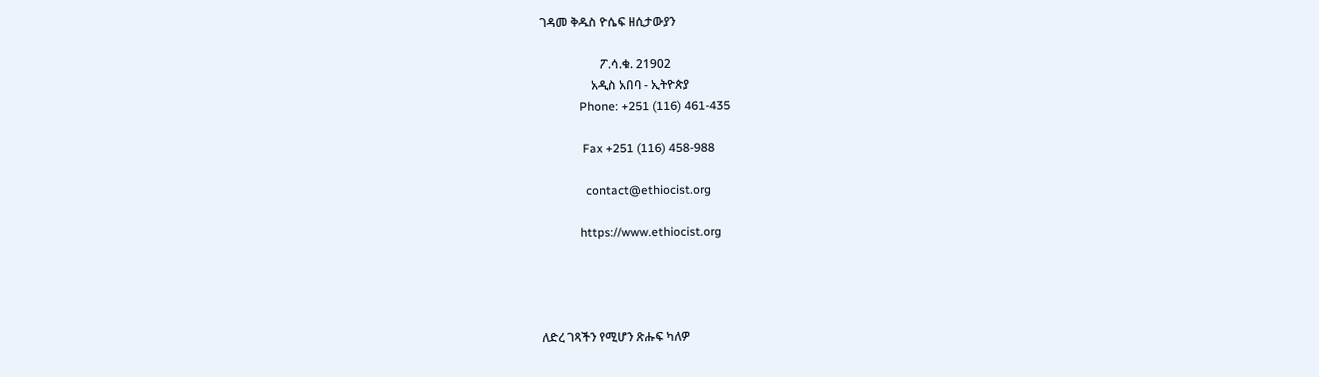ገዳመ ቅዱስ ዮሴፍ ዘሲታውያን

                    ፖ.ሳ.ቁ. 21902
                 አዲስ አበባ - ኢትዮጵያ
             Phone: +251 (116) 461-435

              Fax +251 (116) 458-988

               contact@ethiocist.org

             https://www.ethiocist.org




ለድረ ገጻችን የሚሆን ጽሑፍ ካለዎ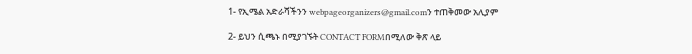1- የኢሜል አድራሻችንን webpageorganizers@gmail.comን ተጠቅመው አሊያም

2- ይህን ሲጫኑ በሚያገኙት CONTACT FORMበሚለው ቅጽ ላይ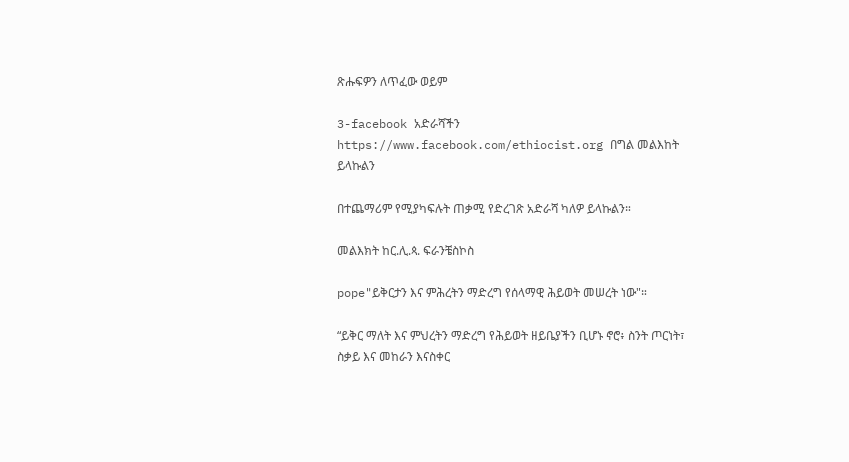ጽሑፍዎን ለጥፈው ወይም

3-facebook አድራሻችን https://www.facebook.com/ethiocist.org በግል መልእከት ይላኩልን

በተጨማሪም የሚያካፍሉት ጠቃሚ የድረገጽ አድራሻ ካለዎ ይላኩልን።

መልእክት ከር.ሊ.ጳ. ፍራንቼስኮስ

pope"ይቅርታን እና ምሕረትን ማድረግ የሰላማዊ ሕይወት መሠረት ነው"።

“ይቅር ማለት እና ምህረትን ማድረግ የሕይወት ዘይቤያችን ቢሆኑ ኖሮ፥ ስንት ጦርነት፣ ስቃይ እና መከራን እናስቀር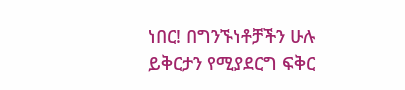ነበር! በግንኙነቶቻችን ሁሉ ይቅርታን የሚያደርግ ፍቅር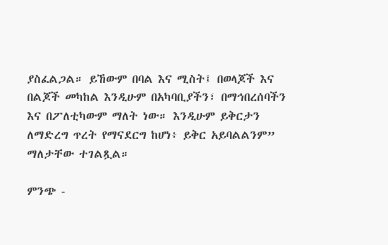ያስፈልጋል። ይኸውም በባል እና ሚስት፤ በወላጆች እና በልጆች መካከል እንዲሁም በአካባቢያችን፣ በማኅበረሰባችን እና በፖለቲካውም ማለት ነው። እንዲሁም ይቅርታን ለማድረግ ጥረት የማናደርግ ከሆነ፥ ይቅር አይባልልንም” ማለታቸው ተገልጿል።

ምንጭ -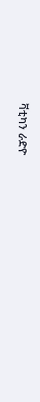ቫቲካን ራድዮ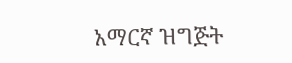አማርኛ ዝግጅት